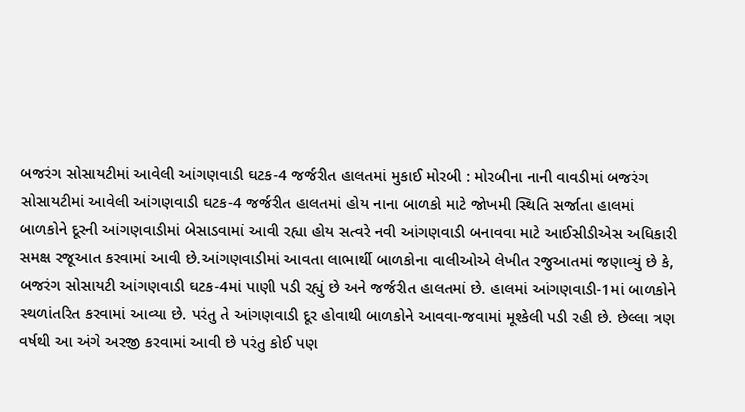બજરંગ સોસાયટીમાં આવેલી આંગણવાડી ઘટક-4 જર્જરીત હાલતમાં મુકાઈ મોરબી : મોરબીના નાની વાવડીમાં બજરંગ સોસાયટીમાં આવેલી આંગણવાડી ઘટક-4 જર્જરીત હાલતમાં હોય નાના બાળકો માટે જોખમી સ્થિતિ સર્જાતા હાલમાં બાળકોને દૂરની આંગણવાડીમાં બેસાડવામાં આવી રહ્યા હોય સત્વરે નવી આંગણવાડી બનાવવા માટે આઈસીડીએસ અધિકારી સમક્ષ રજૂઆત કરવામાં આવી છે.આંગણવાડીમાં આવતા લાભાર્થી બાળકોના વાલીઓએ લેખીત રજુઆતમાં જણાવ્યું છે કે, બજરંગ સોસાયટી આંગણવાડી ઘટક-4માં પાણી પડી રહ્યું છે અને જર્જરીત હાલતમાં છે. હાલમાં આંગણવાડી-1માં બાળકોને સ્થળાંતરિત કરવામાં આવ્યા છે. પરંતુ તે આંગણવાડી દૂર હોવાથી બાળકોને આવવા-જવામાં મૂશ્કેલી પડી રહી છે. છેલ્લા ત્રણ વર્ષથી આ અંગે અરજી કરવામાં આવી છે પરંતુ કોઈ પણ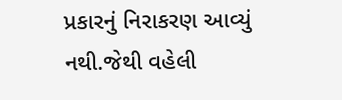પ્રકારનું નિરાકરણ આવ્યું નથી.જેથી વહેલી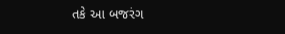તકે આ બજરંગ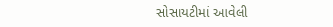સોસાયટીમાં આવેલી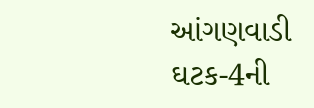આંગણવાડી ઘટક-4ની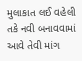મુલાકાત લઈ વહેલી તકે નવી બનાવવામાં આવે તેવી માંગ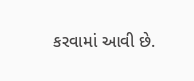કરવામાં આવી છે.